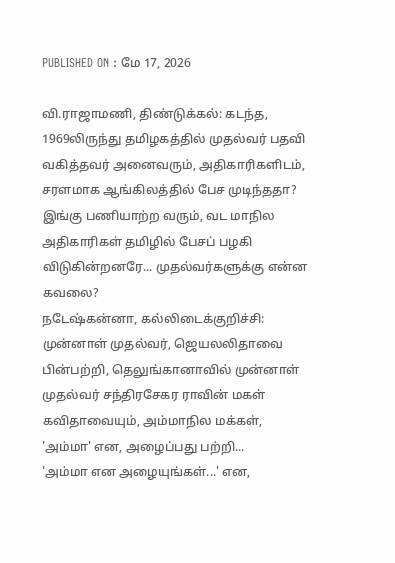PUBLISHED ON : மே 17, 2026

வி.ராஜாமணி, திண்டுக்கல்: கடந்த, 1969லிருந்து தமிழகத்தில் முதல்வர் பதவி வகித்தவர் அனைவரும், அதிகாரிகளிடம், சரளமாக ஆங்கிலத்தில் பேச முடிந்ததா?
இங்கு பணியாற்ற வரும், வட மாநில அதிகாரிகள் தமிழில் பேசப் பழகி விடுகின்றனரே... முதல்வர்களுக்கு என்ன கவலை?
நடேஷ்கன்னா, கல்லிடைக்குறிச்சி: முன்னாள் முதல்வர், ஜெயலலிதாவை பின்பற்றி, தெலுங்கானாவில் முன்னாள் முதல்வர் சந்திரசேகர ராவின் மகள் கவிதாவையும், அம்மாநில மக்கள், 'அம்மா' என, அழைப்பது பற்றி...
'அம்மா என அழையுங்கள்...' என,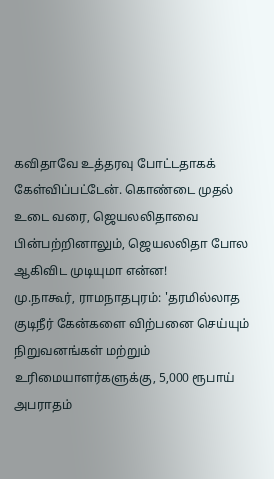கவிதாவே உத்தரவு போட்டதாகக் கேள்விப்பட்டேன். கொண்டை முதல் உடை வரை, ஜெயலலிதாவை பின்பற்றினாலும், ஜெயலலிதா போல ஆகிவிட முடியுமா என்ன!
மு.நாகூர், ராமநாதபுரம்: 'தரமில்லாத குடிநீர் கேன்களை விற்பனை செய்யும் நிறுவனங்கள் மற்றும் உரிமையாளர்களுக்கு, 5,000 ரூபாய் அபராதம்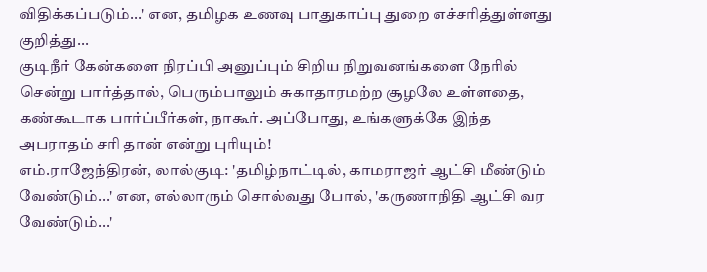விதிக்கப்படும்...' என, தமிழக உணவு பாதுகாப்பு துறை எச்சரித்துள்ளது குறித்து...
குடிநீர் கேன்களை நிரப்பி அனுப்பும் சிறிய நிறுவனங்களை நேரில் சென்று பார்த்தால், பெரும்பாலும் சுகாதாரமற்ற சூழலே உள்ளதை, கண்கூடாக பார்ப்பீர்கள், நாகூர். அப்போது, உங்களுக்கே இந்த அபராதம் சரி தான் என்று புரியும்!
எம்.ராஜேந்திரன், லால்குடி: 'தமிழ்நாட்டில், காமராஜர் ஆட்சி மீண்டும் வேண்டும்...' என, எல்லாரும் சொல்வது போல், 'கருணாநிதி ஆட்சி வர வேண்டும்...'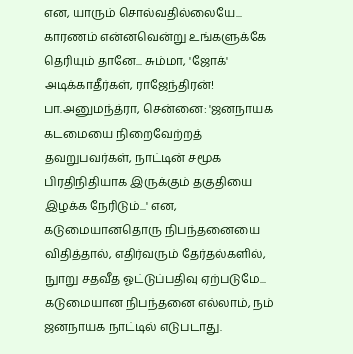என, யாரும் சொல்வதில்லையே...
காரணம் என்னவென்று உங்களுக்கே தெரியும் தானே... சும்மா, 'ஜோக்' அடிக்காதீர்கள், ராஜேந்திரன்!
பா.அனுமந்த்ரா, சென்னை: 'ஜனநாயக கடமையை நிறைவேற்றத் தவறுபவர்கள், நாட்டின் சமூக பிரதிநிதியாக இருக்கும் தகுதியை இழக்க நேரிடும்...' என, கடுமையானதொரு நிபந்தனையை விதித்தால், எதிர்வரும் தேர்தல்களில், நுாறு சதவீத ஓட்டுப்பதிவு ஏற்படுமே...
கடுமையான நிபந்தனை எல்லாம், நம் ஜனநாயக நாட்டில் எடுபடாது.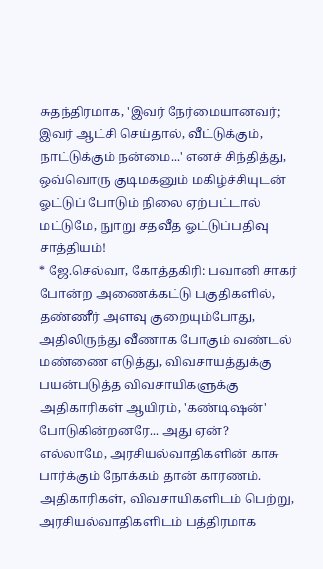சுதந்திரமாக, 'இவர் நேர்மையானவர்; இவர் ஆட்சி செய்தால், வீட்டுக்கும், நாட்டுக்கும் நன்மை...' எனச் சிந்தித்து, ஒவ்வொரு குடிமகனும் மகிழ்ச்சியுடன் ஓட்டுப் போடும் நிலை ஏற்பட்டால் மட்டுமே, நுாறு சதவீத ஓட்டுப்பதிவு சாத்தியம்!
* ஜே.செல்வா, கோத்தகிரி: பவானி சாகர் போன்ற அணைக்கட்டு பகுதிகளில், தண்ணீர் அளவு குறையும்போது, அதிலிருந்து வீணாக போகும் வண்டல் மண்ணை எடுத்து, விவசாயத்துக்கு பயன்படுத்த விவசாயிகளுக்கு அதிகாரிகள் ஆயிரம், 'கண்டிஷன்' போடுகின்றனரே... அது ஏன்?
எல்லாமே, அரசியல்வாதிகளின் காசு பார்க்கும் நோக்கம் தான் காரணம். அதிகாரிகள், விவசாயிகளிடம் பெற்று, அரசியல்வாதிகளிடம் பத்திரமாக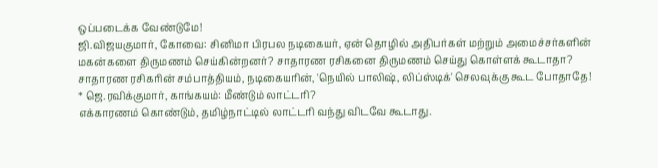ஒப்படைக்க வேண்டுமே!
ஜி.விஜயகுமார், கோவை: சினிமா பிரபல நடிகையர், ஏன் தொழில் அதிபர்கள் மற்றும் அமைச்சர்களின் மகன்களை திருமணம் செய்கின்றனர்? சாதாரண ரசிகனை திருமணம் செய்து கொள்ளக் கூடாதா?
சாதாரண ரசிகரின் சம்பாத்தியம், நடிகையரின், 'நெயில் பாலிஷ், லிப்ஸ்டிக்' செலவுக்கு கூட போதாதே!
* ஜெ.ரவிக்குமார், காங்கயம்: மீண்டும் லாட்டரி?
எக்காரணம் கொண்டும், தமிழ்நாட்டில் லாட்டரி வந்து விடவே கூடாது.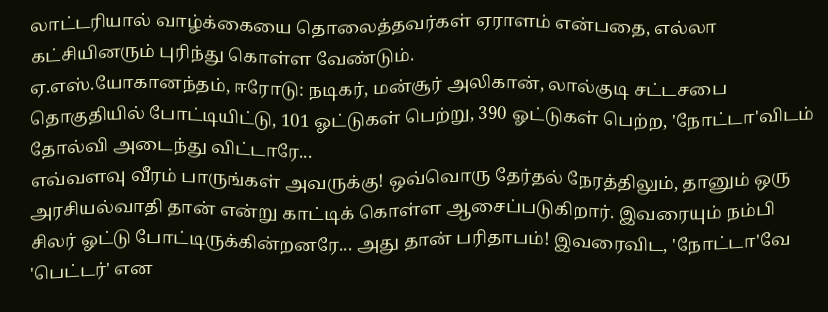லாட்டரியால் வாழ்க்கையை தொலைத்தவர்கள் ஏராளம் என்பதை, எல்லா கட்சியினரும் புரிந்து கொள்ள வேண்டும்.
ஏ.எஸ்.யோகானந்தம், ஈரோடு: நடிகர், மன்சூர் அலிகான், லால்குடி சட்டசபை தொகுதியில் போட்டியிட்டு, 101 ஓட்டுகள் பெற்று, 390 ஓட்டுகள் பெற்ற, 'நோட்டா'விடம் தோல்வி அடைந்து விட்டாரே...
எவ்வளவு வீரம் பாருங்கள் அவருக்கு! ஒவ்வொரு தேர்தல் நேரத்திலும், தானும் ஒரு அரசியல்வாதி தான் என்று காட்டிக் கொள்ள ஆசைப்படுகிறார். இவரையும் நம்பி சிலர் ஓட்டு போட்டிருக்கின்றனரே... அது தான் பரிதாபம்! இவரைவிட, 'நோட்டா'வே 'பெட்டர்' என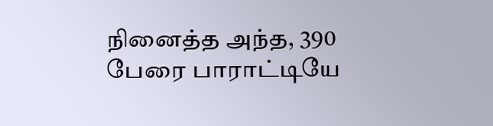நினைத்த அந்த, 390 பேரை பாராட்டியே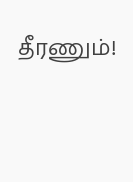தீரணும்!